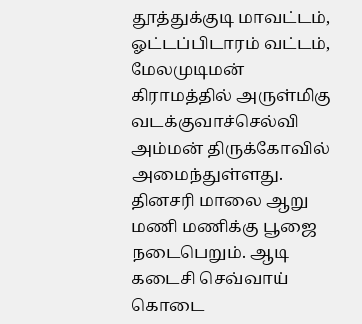தூத்துக்குடி மாவட்டம், ஓட்டப்பிடாரம் வட்டம், மேலமுடிமன் கிராமத்தில் அருள்மிகு வடக்குவாச்செல்வி அம்மன் திருக்கோவில் அமைந்துள்ளது. தினசரி மாலை ஆறு மணி மணிக்கு பூஜை நடைபெறும். ஆடி கடைசி செவ்வாய் கொடை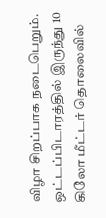விழா சிறப்பாக நடைபெறும். ஒட்டப்பிடாரத்தில் இருந்து 10 கிலோ மீட்டர் தொலைவில்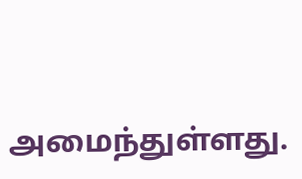அமைந்துள்ளது.